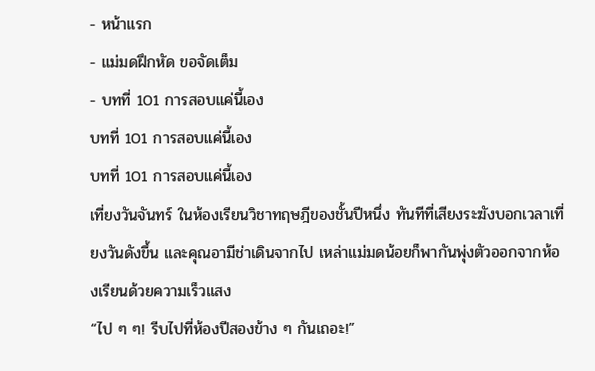- หน้าแรก
- แม่มดฝึกหัด ขอจัดเต็ม
- บทที่ 101 การสอบแค่นี้เอง
บทที่ 101 การสอบแค่นี้เอง
บทที่ 101 การสอบแค่นี้เอง
เที่ยงวันจันทร์ ในห้องเรียนวิชาทฤษฎีของชั้นปีหนึ่ง ทันทีที่เสียงระฆังบอกเวลาเที่ยงวันดังขึ้น และคุณอามีช่าเดินจากไป เหล่าแม่มดน้อยก็พากันพุ่งตัวออกจากห้องเรียนด้วยความเร็วแสง
“ไป ๆ ๆ! รีบไปที่ห้องปีสองข้าง ๆ กันเถอะ!”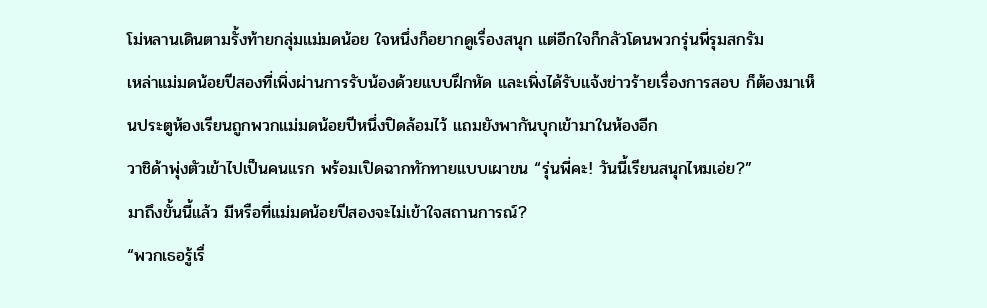โม่หลานเดินตามรั้งท้ายกลุ่มแม่มดน้อย ใจหนึ่งก็อยากดูเรื่องสนุก แต่อีกใจก็กลัวโดนพวกรุ่นพี่รุมสกรัม
เหล่าแม่มดน้อยปีสองที่เพิ่งผ่านการรับน้องด้วยแบบฝึกหัด และเพิ่งได้รับแจ้งข่าวร้ายเรื่องการสอบ ก็ต้องมาเห็นประตูห้องเรียนถูกพวกแม่มดน้อยปีหนึ่งปิดล้อมไว้ แถมยังพากันบุกเข้ามาในห้องอีก
วาชิด้าพุ่งตัวเข้าไปเป็นคนแรก พร้อมเปิดฉากทักทายแบบเผาขน “รุ่นพี่คะ! วันนี้เรียนสนุกไหมเอ่ย?”
มาถึงขั้นนี้แล้ว มีหรือที่แม่มดน้อยปีสองจะไม่เข้าใจสถานการณ์?
“พวกเธอรู้เรื่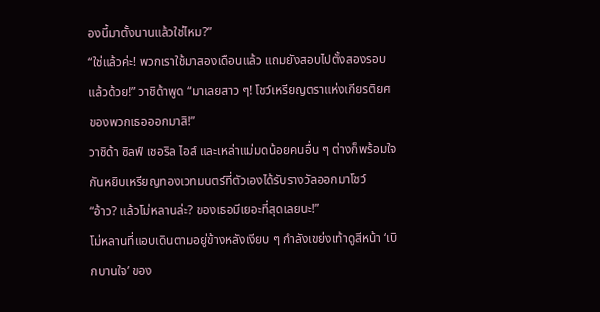องนี้มาตั้งนานแล้วใช่ไหม?”
“ใช่แล้วค่ะ! พวกเราใช้มาสองเดือนแล้ว แถมยังสอบไปตั้งสองรอบแล้วด้วย!” วาชิด้าพูด “มาเลยสาว ๆ! โชว์เหรียญตราแห่งเกียรติยศของพวกเธอออกมาสิ!”
วาชิด้า ซิลฟ์ เชอริล ไอส์ และเหล่าแม่มดน้อยคนอื่น ๆ ต่างก็พร้อมใจกันหยิบเหรียญทองเวทมนตร์ที่ตัวเองได้รับรางวัลออกมาโชว์
“อ้าว? แล้วโม่หลานล่ะ? ของเธอมีเยอะที่สุดเลยนะ!”
โม่หลานที่แอบเดินตามอยู่ข้างหลังเงียบ ๆ กำลังเขย่งเท้าดูสีหน้า ‘เบิกบานใจ’ ของ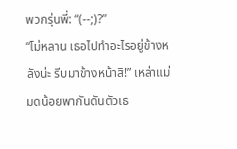พวกรุ่นพี่: “(--;)?”
“โม่หลาน เธอไปทำอะไรอยู่ข้างหลังน่ะ รีบมาข้างหน้าสิ!” เหล่าแม่มดน้อยพากันดันตัวเธ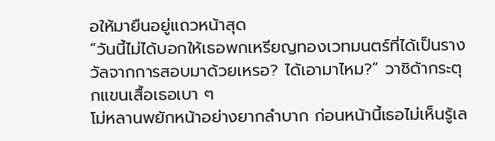อให้มายืนอยู่แถวหน้าสุด
“วันนี้ไม่ได้บอกให้เธอพกเหรียญทองเวทมนตร์ที่ได้เป็นรางวัลจากการสอบมาด้วยเหรอ? ได้เอามาไหม?” วาชิด้ากระตุกแขนเสื้อเธอเบา ๆ
โม่หลานพยักหน้าอย่างยากลำบาก ก่อนหน้านี้เธอไม่เห็นรู้เล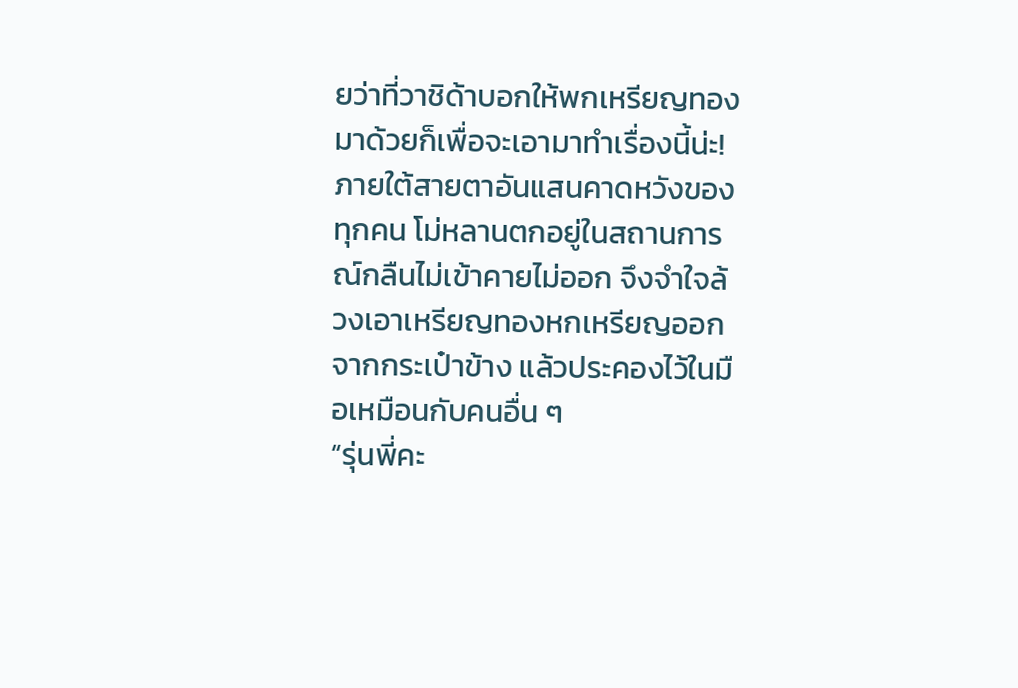ยว่าที่วาชิด้าบอกให้พกเหรียญทองมาด้วยก็เพื่อจะเอามาทำเรื่องนี้น่ะ!
ภายใต้สายตาอันแสนคาดหวังของทุกคน โม่หลานตกอยู่ในสถานการณ์กลืนไม่เข้าคายไม่ออก จึงจำใจล้วงเอาเหรียญทองหกเหรียญออกจากกระเป๋าข้าง แล้วประคองไว้ในมือเหมือนกับคนอื่น ๆ
“รุ่นพี่คะ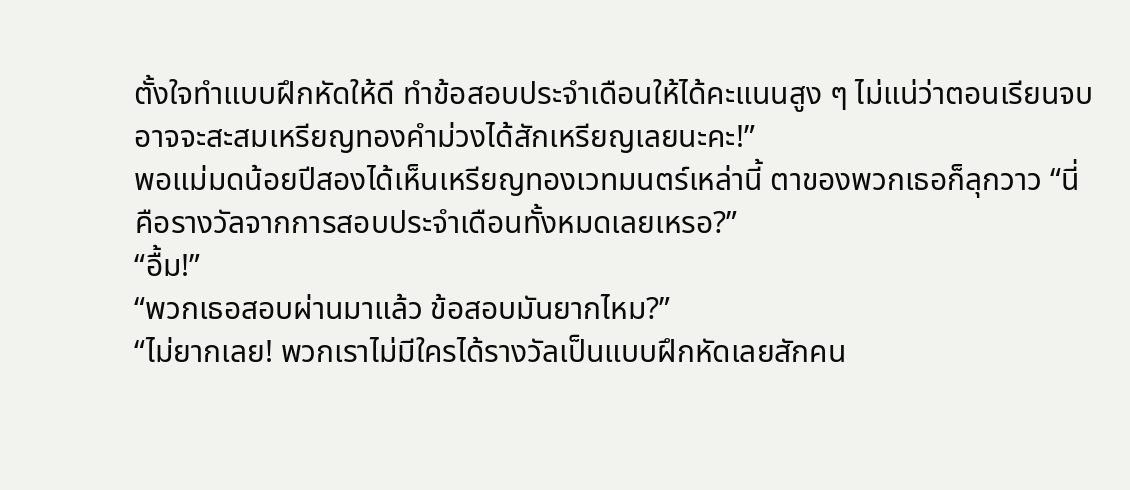ตั้งใจทำแบบฝึกหัดให้ดี ทำข้อสอบประจำเดือนให้ได้คะแนนสูง ๆ ไม่แน่ว่าตอนเรียนจบอาจจะสะสมเหรียญทองคำม่วงได้สักเหรียญเลยนะคะ!”
พอแม่มดน้อยปีสองได้เห็นเหรียญทองเวทมนตร์เหล่านี้ ตาของพวกเธอก็ลุกวาว “นี่คือรางวัลจากการสอบประจำเดือนทั้งหมดเลยเหรอ?”
“อื้ม!”
“พวกเธอสอบผ่านมาแล้ว ข้อสอบมันยากไหม?”
“ไม่ยากเลย! พวกเราไม่มีใครได้รางวัลเป็นแบบฝึกหัดเลยสักคน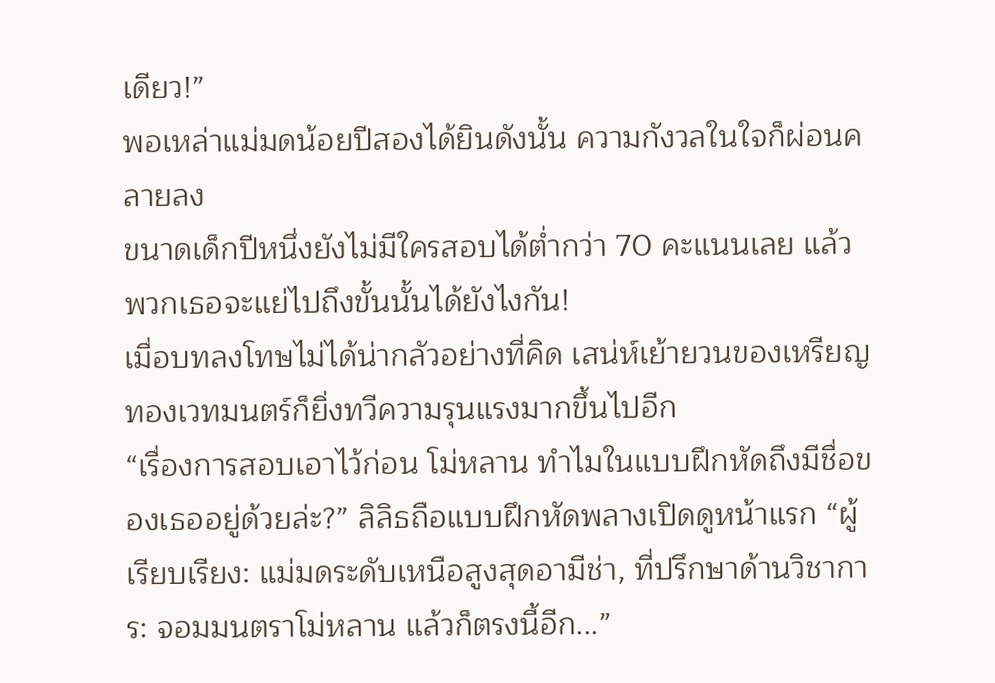เดียว!”
พอเหล่าแม่มดน้อยปีสองได้ยินดังนั้น ความกังวลในใจก็ผ่อนคลายลง
ขนาดเด็กปีหนึ่งยังไม่มีใครสอบได้ต่ำกว่า 70 คะแนนเลย แล้วพวกเธอจะแย่ไปถึงขั้นนั้นได้ยังไงกัน!
เมื่อบทลงโทษไม่ได้น่ากลัวอย่างที่คิด เสน่ห์เย้ายวนของเหรียญทองเวทมนตร์ก็ยิ่งทวีความรุนแรงมากขึ้นไปอีก
“เรื่องการสอบเอาไว้ก่อน โม่หลาน ทำไมในแบบฝึกหัดถึงมีชื่อของเธออยู่ด้วยล่ะ?” ลิลิธถือแบบฝึกหัดพลางเปิดดูหน้าแรก “ผู้เรียบเรียง: แม่มดระดับเหนือสูงสุดอามีช่า, ที่ปรึกษาด้านวิชาการ: จอมมนตราโม่หลาน แล้วก็ตรงนี้อีก...”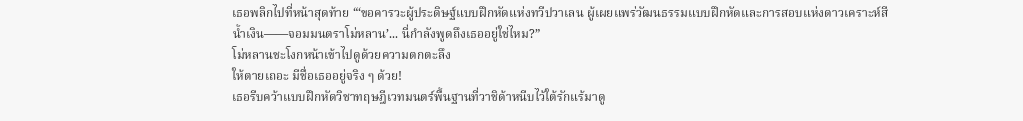เธอพลิกไปที่หน้าสุดท้าย “‘ขอคารวะผู้ประดิษฐ์แบบฝึกหัดแห่งทวีปวาเลน ผู้เผยแพร่วัฒนธรรมแบบฝึกหัดและการสอบแห่งดาวเคราะห์สีน้ำเงิน——จอมมนตราโม่หลาน’... นี่กำลังพูดถึงเธออยู่ใช่ไหม?”
โม่หลานชะโงกหน้าเข้าไปดูด้วยความตกตะลึง
ให้ตายเถอะ มีชื่อเธออยู่จริง ๆ ด้วย!
เธอรีบคว้าแบบฝึกหัดวิชาทฤษฎีเวทมนตร์พื้นฐานที่วาชิด้าหนีบไว้ใต้รักแร้มาดู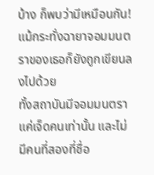บ้าง ก็พบว่ามีเหมือนกัน!
แม้กระทั่งฉายาจอมมนตราของเธอก็ยังถูกเขียนลงไปด้วย
ทั้งสถาบันมีจอมมนตราแค่เจ็ดคนเท่านั้น และไม่มีคนที่สองที่ชื่อ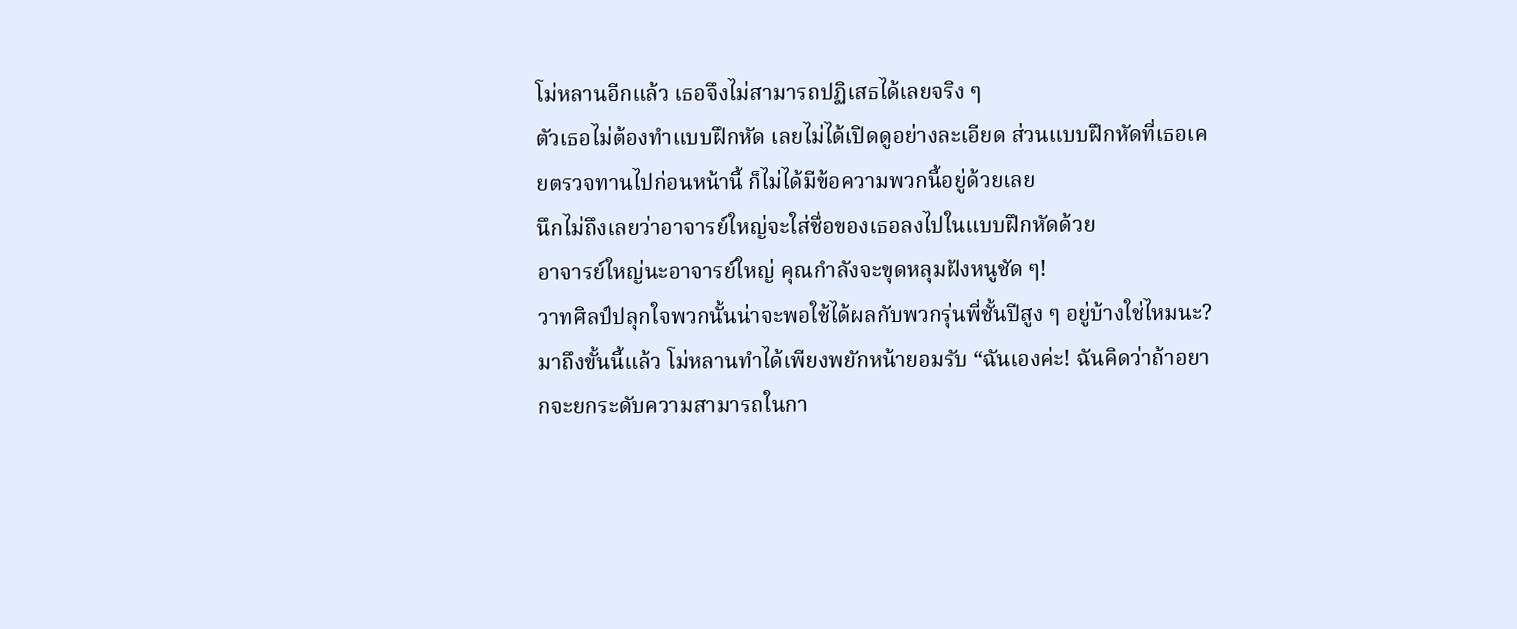โม่หลานอีกแล้ว เธอจึงไม่สามารถปฏิเสธได้เลยจริง ๆ
ตัวเธอไม่ต้องทำแบบฝึกหัด เลยไม่ได้เปิดดูอย่างละเอียด ส่วนแบบฝึกหัดที่เธอเคยตรวจทานไปก่อนหน้านี้ ก็ไม่ได้มีข้อความพวกนี้อยู่ด้วยเลย
นึกไม่ถึงเลยว่าอาจารย์ใหญ่จะใส่ชื่อของเธอลงไปในแบบฝึกหัดด้วย
อาจารย์ใหญ่นะอาจารย์ใหญ่ คุณกำลังจะขุดหลุมฝังหนูชัด ๆ!
วาทศิลป์ปลุกใจพวกนั้นน่าจะพอใช้ได้ผลกับพวกรุ่นพี่ชั้นปีสูง ๆ อยู่บ้างใช่ไหมนะ?
มาถึงขั้นนี้แล้ว โม่หลานทำได้เพียงพยักหน้ายอมรับ “ฉันเองค่ะ! ฉันคิดว่าถ้าอยากจะยกระดับความสามารถในกา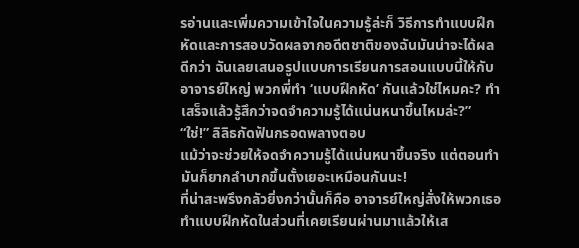รอ่านและเพิ่มความเข้าใจในความรู้ล่ะก็ วิธีการทำแบบฝึกหัดและการสอบวัดผลจากอดีตชาติของฉันมันน่าจะได้ผลดีกว่า ฉันเลยเสนอรูปแบบการเรียนการสอนแบบนี้ให้กับอาจารย์ใหญ่ พวกพี่ทำ ‘แบบฝึกหัด’ กันแล้วใช่ไหมคะ? ทำเสร็จแล้วรู้สึกว่าจดจำความรู้ได้แน่นหนาขึ้นไหมล่ะ?”
“ใช่!” ลิลิธกัดฟันกรอดพลางตอบ
แม้ว่าจะช่วยให้จดจำความรู้ได้แน่นหนาขึ้นจริง แต่ตอนทำมันก็ยากลำบากขึ้นตั้งเยอะเหมือนกันนะ!
ที่น่าสะพรึงกลัวยิ่งกว่านั้นก็คือ อาจารย์ใหญ่สั่งให้พวกเธอทำแบบฝึกหัดในส่วนที่เคยเรียนผ่านมาแล้วให้เส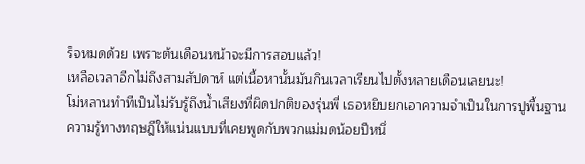ร็จหมดด้วย เพราะต้นเดือนหน้าจะมีการสอบแล้ว!
เหลือเวลาอีกไม่ถึงสามสัปดาห์ แต่เนื้อหานั้นมันกินเวลาเรียนไปตั้งหลายเดือนเลยนะ!
โม่หลานทำทีเป็นไม่รับรู้ถึงน้ำเสียงที่ผิดปกติของรุ่นพี่ เธอหยิบยกเอาความจำเป็นในการปูพื้นฐานความรู้ทางทฤษฎีให้แน่นแบบที่เคยพูดกับพวกแม่มดน้อยปีหนึ่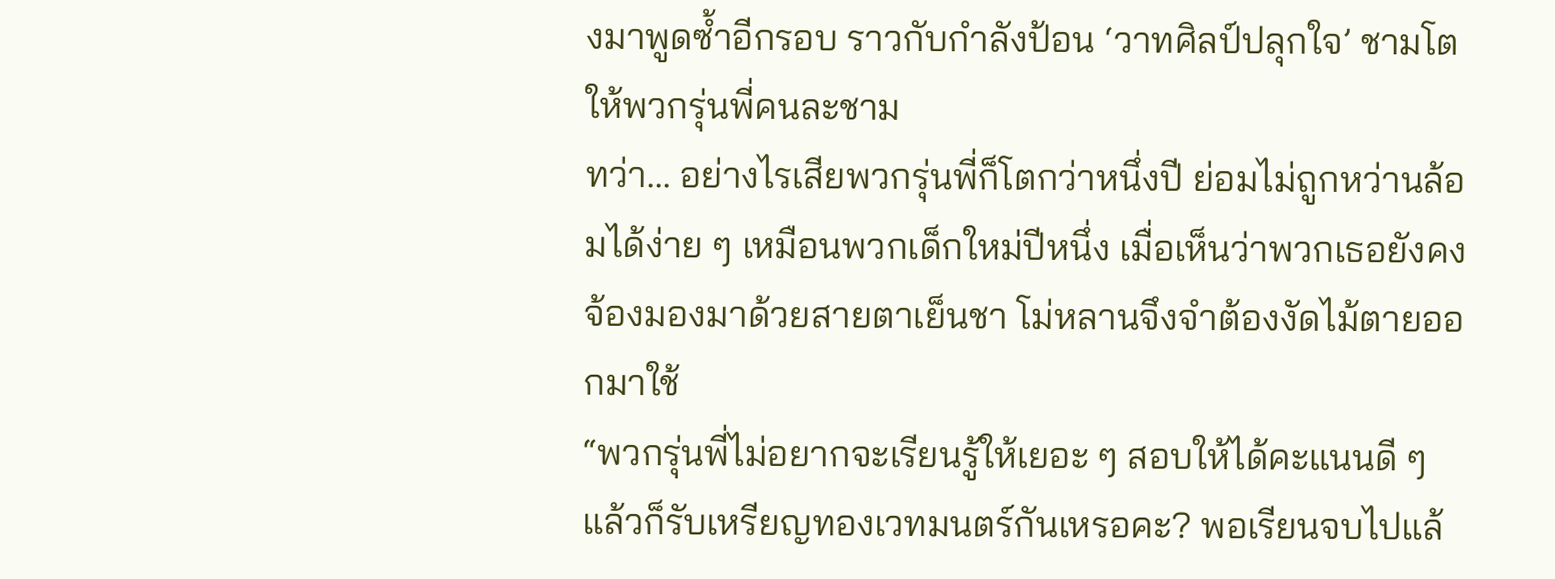งมาพูดซ้ำอีกรอบ ราวกับกำลังป้อน ‘วาทศิลป์ปลุกใจ’ ชามโตให้พวกรุ่นพี่คนละชาม
ทว่า... อย่างไรเสียพวกรุ่นพี่ก็โตกว่าหนึ่งปี ย่อมไม่ถูกหว่านล้อมได้ง่าย ๆ เหมือนพวกเด็กใหม่ปีหนึ่ง เมื่อเห็นว่าพวกเธอยังคงจ้องมองมาด้วยสายตาเย็นชา โม่หลานจึงจำต้องงัดไม้ตายออกมาใช้
“พวกรุ่นพี่ไม่อยากจะเรียนรู้ให้เยอะ ๆ สอบให้ได้คะแนนดี ๆ แล้วก็รับเหรียญทองเวทมนตร์กันเหรอคะ? พอเรียนจบไปแล้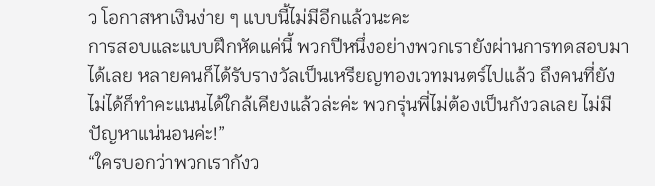ว โอกาสหาเงินง่าย ๆ แบบนี้ไม่มีอีกแล้วนะคะ
การสอบและแบบฝึกหัดแค่นี้ พวกปีหนึ่งอย่างพวกเรายังผ่านการทดสอบมาได้เลย หลายคนก็ได้รับรางวัลเป็นเหรียญทองเวทมนตร์ไปแล้ว ถึงคนที่ยังไม่ได้ก็ทำคะแนนได้ใกล้เคียงแล้วล่ะค่ะ พวกรุ่นพี่ไม่ต้องเป็นกังวลเลย ไม่มีปัญหาแน่นอนค่ะ!”
“ใครบอกว่าพวกเรากังว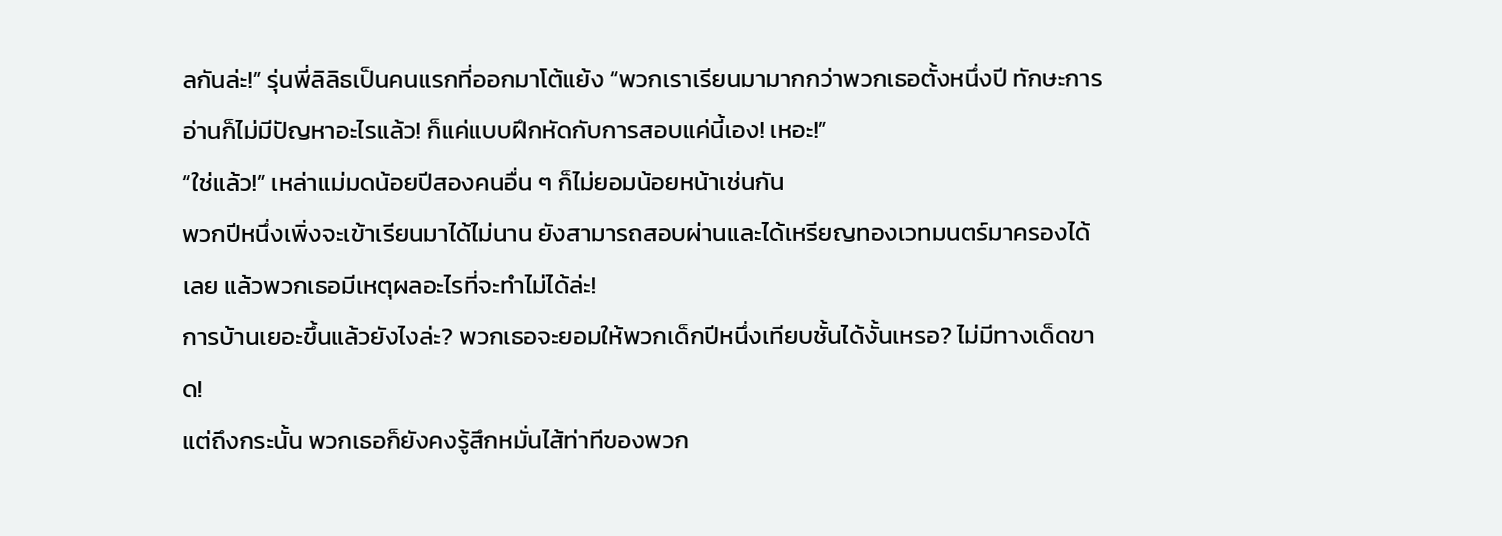ลกันล่ะ!” รุ่นพี่ลิลิธเป็นคนแรกที่ออกมาโต้แย้ง “พวกเราเรียนมามากกว่าพวกเธอตั้งหนึ่งปี ทักษะการอ่านก็ไม่มีปัญหาอะไรแล้ว! ก็แค่แบบฝึกหัดกับการสอบแค่นี้เอง! เหอะ!”
“ใช่แล้ว!” เหล่าแม่มดน้อยปีสองคนอื่น ๆ ก็ไม่ยอมน้อยหน้าเช่นกัน
พวกปีหนึ่งเพิ่งจะเข้าเรียนมาได้ไม่นาน ยังสามารถสอบผ่านและได้เหรียญทองเวทมนตร์มาครองได้เลย แล้วพวกเธอมีเหตุผลอะไรที่จะทำไม่ได้ล่ะ!
การบ้านเยอะขึ้นแล้วยังไงล่ะ? พวกเธอจะยอมให้พวกเด็กปีหนึ่งเทียบชั้นได้งั้นเหรอ? ไม่มีทางเด็ดขาด!
แต่ถึงกระนั้น พวกเธอก็ยังคงรู้สึกหมั่นไส้ท่าทีของพวก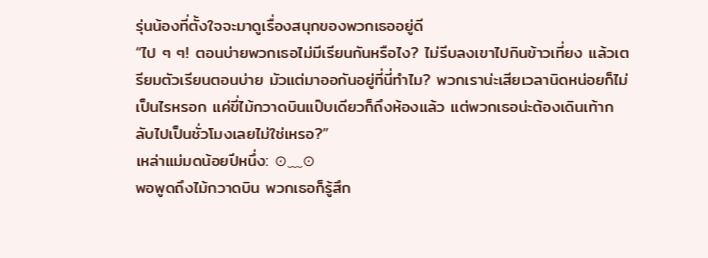รุ่นน้องที่ตั้งใจจะมาดูเรื่องสนุกของพวกเธออยู่ดี
“ไป ๆ ๆ! ตอนบ่ายพวกเธอไม่มีเรียนกันหรือไง? ไม่รีบลงเขาไปกินข้าวเที่ยง แล้วเตรียมตัวเรียนตอนบ่าย มัวแต่มาออกันอยู่ที่นี่ทำไม? พวกเราน่ะเสียเวลานิดหน่อยก็ไม่เป็นไรหรอก แค่ขี่ไม้กวาดบินแป๊บเดียวก็ถึงห้องแล้ว แต่พวกเธอน่ะต้องเดินเท้ากลับไปเป็นชั่วโมงเลยไม่ใช่เหรอ?”
เหล่าแม่มดน้อยปีหนึ่ง: ⊙﹏⊙
พอพูดถึงไม้กวาดบิน พวกเธอก็รู้สึก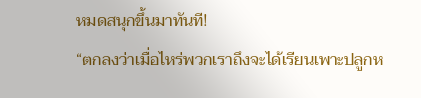หมดสนุกขึ้นมาทันที!
“ตกลงว่าเมื่อไหร่พวกเราถึงจะได้เรียนเพาะปลูกห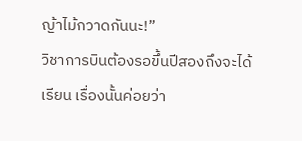ญ้าไม้กวาดกันนะ!”
วิชาการบินต้องรอขึ้นปีสองถึงจะได้เรียน เรื่องนั้นค่อยว่า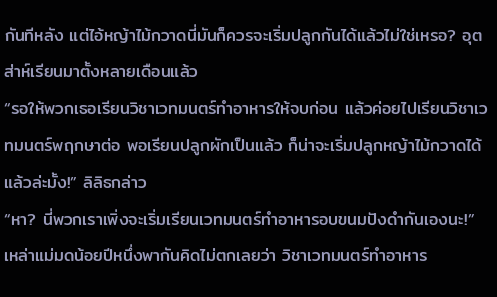กันทีหลัง แต่ไอ้หญ้าไม้กวาดนี่มันก็ควรจะเริ่มปลูกกันได้แล้วไม่ใช่เหรอ? อุตส่าห์เรียนมาตั้งหลายเดือนแล้ว
“รอให้พวกเธอเรียนวิชาเวทมนตร์ทำอาหารให้จบก่อน แล้วค่อยไปเรียนวิชาเวทมนตร์พฤกษาต่อ พอเรียนปลูกผักเป็นแล้ว ก็น่าจะเริ่มปลูกหญ้าไม้กวาดได้แล้วล่ะมั้ง!” ลิลิธกล่าว
“หา? นี่พวกเราเพิ่งจะเริ่มเรียนเวทมนตร์ทำอาหารอบขนมปังดำกันเองนะ!”
เหล่าแม่มดน้อยปีหนึ่งพากันคิดไม่ตกเลยว่า วิชาเวทมนตร์ทำอาหาร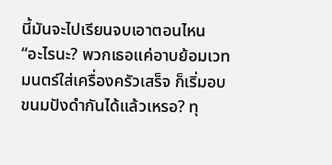นี้มันจะไปเรียนจบเอาตอนไหน
“อะไรนะ? พวกเธอแค่อาบย้อมเวทมนตร์ใส่เครื่องครัวเสร็จ ก็เริ่มอบขนมปังดำกันได้แล้วเหรอ? ทุ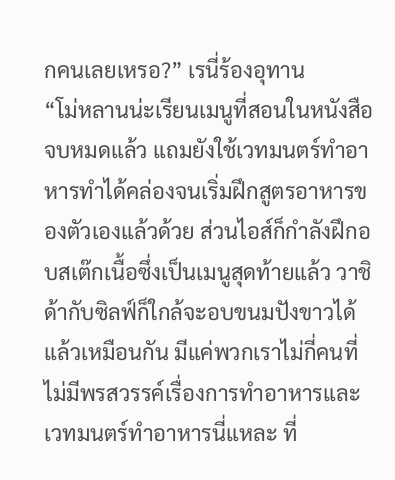กคนเลยเหรอ?” เรนี่ร้องอุทาน
“โม่หลานน่ะเรียนเมนูที่สอนในหนังสือจบหมดแล้ว แถมยังใช้เวทมนตร์ทำอาหารทำได้คล่องจนเริ่มฝึกสูตรอาหารของตัวเองแล้วด้วย ส่วนไอส์ก็กำลังฝึกอบสเต๊กเนื้อซึ่งเป็นเมนูสุดท้ายแล้ว วาชิด้ากับซิลฟ์ก็ใกล้จะอบขนมปังขาวได้แล้วเหมือนกัน มีแค่พวกเราไม่กี่คนที่ไม่มีพรสวรรค์เรื่องการทำอาหารและเวทมนตร์ทำอาหารนี่แหละ ที่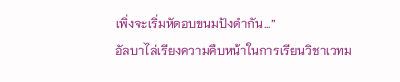เพิ่งจะเริ่มหัดอบขนมปังดำกัน...”
อัลบาไล่เรียงความคืบหน้าในการเรียนวิชาเวทม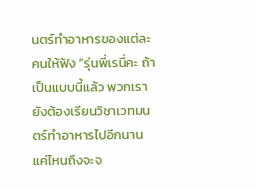นตร์ทำอาหารของแต่ละคนให้ฟัง “รุ่นพี่เรนี่คะ ถ้าเป็นแบบนี้แล้ว พวกเรายังต้องเรียนวิชาเวทมนตร์ทำอาหารไปอีกนานแค่ไหนถึงจะจ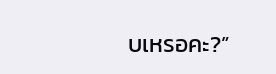บเหรอคะ?”